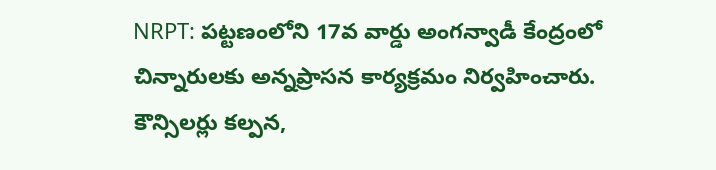NRPT: పట్టణంలోని 17వ వార్డు అంగన్వాడీ కేంద్రంలో చిన్నారులకు అన్నప్రాసన కార్యక్రమం నిర్వహించారు. కౌన్సిలర్లు కల్పన,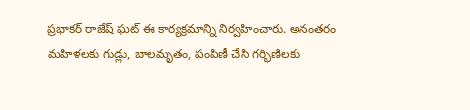ప్రభాకర్ రాజేష్ ఘట్ ఈ కార్యక్రమాన్ని నిర్వహించారు. అనంతరం మహిళలకు గుడ్లు, బాలమృతం, పంపిణీ చేసి గర్భిణిలకు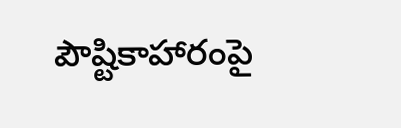పౌష్టికాహారంపై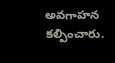అవగాహన కల్పించారు.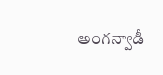అంగన్వాడీ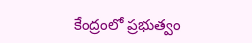కేంద్రంలో ప్రభుత్వం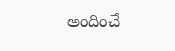అందించే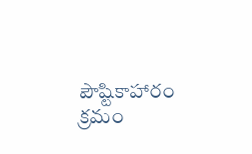పౌష్టికాహారం క్రమం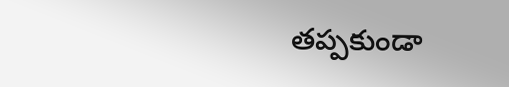తప్పకుండా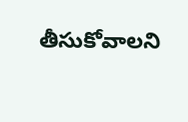తీసుకోవాలని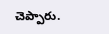చెప్పారు.